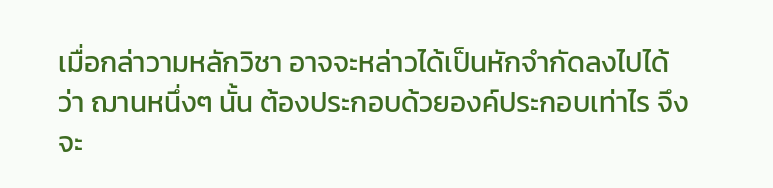เมื่อกล่าวามหลักวิชา อาจจะหล่าวได้เป็นหักจำกัดลงไปได้ว่า ฌานหนึ่งๆ นั้น ต้องประกอบด้วยองค์ประกอบเท่าไร จึงจะ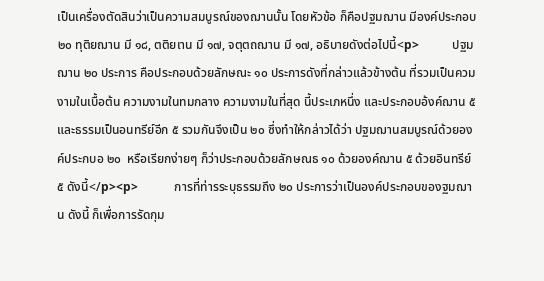เป็นเครื่องตัดสินว่าเป็นความสมบูรณ์ของฌานนั้น โดยหัวข้อ ก็คือปฐมฌาน มีองค์ประกอบ ๒๐ ทุติยฌาน มี ๑๘, ตติยเาน มี ๑๗, จตุตถฌาน มี ๑๗, อธิบายดังต่อไปนี้<p>           ปฐมฌาน ๒๐ ประการ คือประกอบด้วยลักษณะ ๑๐ ประการดังที่กล่าวแล้วข้างต้น ที่รวมเป็นควมงามในเบื้อต้น ความงามในทมกลาง ความงามในที่สุด นี้ประเภหนึ่ง และประกอบอ้งค์ฌาน ๕ และธรรมเป็นอนทรีย์อีก ๕ รวมกันจึงเป็น ๒๐ ซึ่งทำให้กล่าวได้ว่า ปฐมฌานสมบูรณ์ด้วยองค์ประกบอ ๒๐  หรือเรียกง่ายๆ ก็ว่าประกอบด้วยลักษณธ ๑๐ ด้วยองค์ฌาน ๕ ด้วยอินทรีย์ ๕ ดังนี้</p><p>            การที่ท่ารระบุธรรมถึง ๒๐ ประการว่าเป็นองค์ประกอบของฐมฌาน ดังนี้ ก็เพื่อการรัดกุม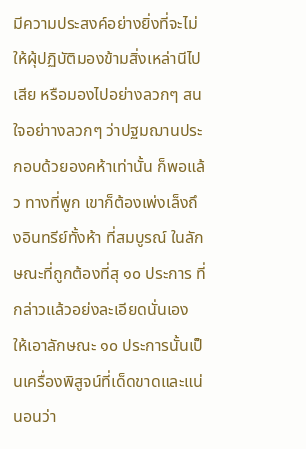มีความประสงค์อย่างยิ่งที่จะไม่ให้ผุ้ปฏิบัติมองข้ามสิ่งเหล่านีไปเสีย หรือมองไปอย่างลวกๆ สนใจอย่าางลวกๆ ว่าปฐมฌานประกอบด้วยองคห้าเท่านั้น ก็พอแล้ว ทางที่พูก เขาก็ต้องเพ่งเล็งถึงอินทรีย์ทั้งห้า ที่สมบูรณ์ ในลักษณะที่ถูกต้องที่สุ ๑๐ ประการ ที่กล่าวแล้วอย่งละเอียดนั่นเอง ให้เอาลักษณะ ๑๐ ประการนั้นเป็นเครื่องพิสูจน์ที่เด็ดขาดและแน่นอนว่า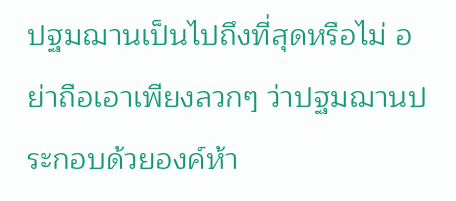ปฐมฌานเป็นไปถึงที่สุดหรือไม่ อย่าถือเอาเพียงลวกๆ ว่าปฐมฌานประกอบด้วยองค์ห้า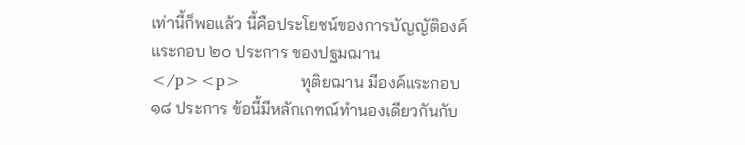เท่านี้ก็พอแล้ว นี้คือประโยชน์ของการบัญญัติองค์แระกอบ ๒๐ ประการ ของปฐมฌาน</p><p>            ทุติยฌาน มีองค์แระกอบ ๑๘ ประการ ข้อนี้มีหลักเกฑณ์ทำนองเดียวกันกับ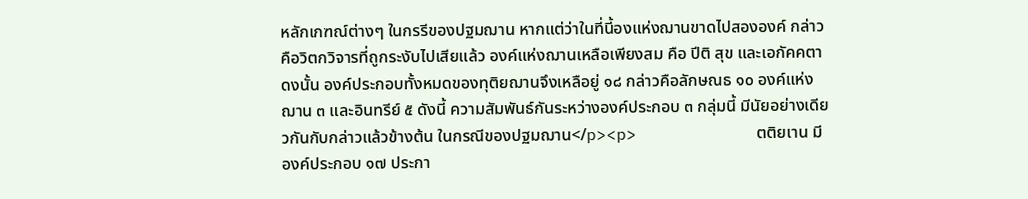หลักเกฑณ์ต่างๆ ในกรรีของปฐมฌาน หากแต่ว่าในที่นี้องแห่งฌานขาดไปสององค์ กล่าวคือวิตกวิจารที่ถูกระงับไปเสียแล้ว องค์แห่งฌานเหลือเพียงสม คือ ปีติ สุข และเอกัคคตา ดงนั้น องค์ประกอบทั้งหมดของทุติยฌานจึงเหลือยู่ ๑๘ กล่าวคือลักษณธ ๑๐ องค์แห่งฌาน ๓ และอินทรีย์ ๕ ดังนี้ ความสัมพันธ์กันระหว่างองค์ประกอบ ๓ กลุ่มนี้ มีนัยอย่างเดียวกันกับกล่าวแล้วข้างต้น ในกรณีของปฐมฌาน</p><p>            ตติยเาน มีองค์ประกอบ ๑๗ ประกา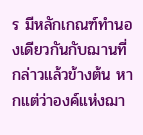ร มีหลักเกณฑ์ทำนองเดียวกันกับฌานที่กล่าวแล้วข้างต้น หากแต่ว่าองค์แห่งฌา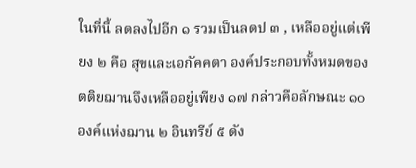ในที่นี้ ลดลงไปอีก ๑ รวมเป็นลดป ๓ , เหลืออยู่แต่เพียง ๒ คือ สุขและเอกัคคตา องค์ประกอบทั้งหมดของตติยฌานจึงเหลืออยู่เพียง ๑๗ กล่าวคือลักษณะ ๑๐ องค์แห่งฌาน ๒ อินทรีย์ ๕ ดัง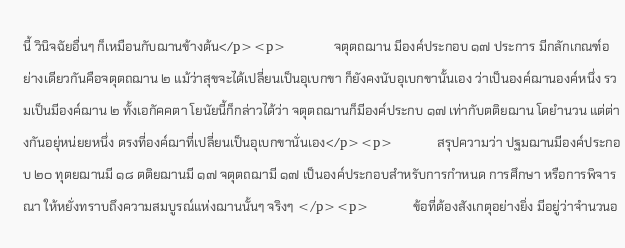นี้ วินิจฉัยอื่นๆ ก็เหมือนกับฌานข้างต้น</p><p>            จตุตถฌาน มีองค์ประกอบ ๑๗ ประการ มีกลักเกณฑ์อย่างเดียวกันคือจตุตถฌาน ๒ แม้ว่าสุขจะได้เปลี่ยนเป็นอุเบกขา ก็ยังคงนับอุเบกขานั้นเอง ว่าเป็นองค์ฌานองค์หนึ่ง รวมเป็นมีองค์ฌาน ๒ ทั้งเอกัคคตา โยนัยนี้ก็กล่าวได้ว่า จตุตถฌานก็มีองค์ประกบ ๑๗ เท่ากับตติยฌาน โดยำนวน แต่ต่างกันอยุ่หน่ยยหนึ่ง ตรงที่องค์ฌาที่เปลี่ยนเป็นอุเบกขานั่นเอง</p><p>           สรุปความว่า ปฐมฌานมีองค์ประกอบ ๒๐ ทุตยฌานมี ๑๘ ตติยฌานมี ๑๗ จตุตถฌามี ๑๗ เป็นองค์ประกอบสำหรับการกำหนด การศึกษา หรือการพิจารณา ให้หยั่งทราบถึงความสมบูรณ์แห่งฌานนั้นๆ จริงๆ </p><p>           ข้อที่ต้องสังเกตุอย่างยิ่ง มีอยู่ว่าจำนวนอ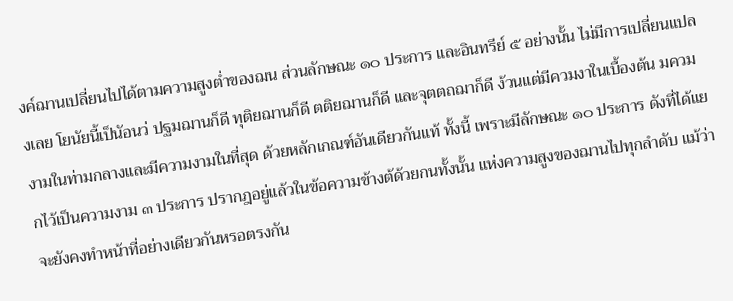งค์ฌานเปลี่ยนไปได้ตามความสูงต่ำของฌน ส่วนลักษณะ ๑๐ ประการ และอินทรีย์ ๕ อย่างนั้น ไม่มีการเปลี่ยนแปลงเลย โยนัยนี้เป็นัอนว่ ปฐมฌานก็ดี ทุติยฌานก็ดี ตติยฌานก็ดี และจุตตถฌาก็ดี ง้วนแต่มีควมงาในเบื้องต้น มควมงามในท่ามกลางและมีความงามในที่สุด ด้วยหลักเกณฑ์อันเดียวกันแท้ ทั้งนี้ เพราะมีลักษณะ ๑๐ ประการ ดังที่ได้แยกไว้เป็นความงาม ๓ ประการ ปรากฎอยู่แล้วในข้อความข้างต้ด้วยกนทั้งนั้น แห่งความสูงของฌานไปทุกลำดับ แม้ว่าจะยังคงทำหน้าที่อย่างเดียวกันหรอตรงกัน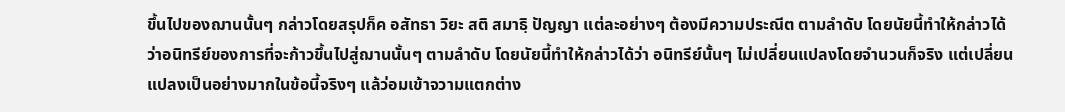ขึ้นไปของฌานนั้นๆ กล่าวโดยสรุปก็ค อสัทธา วิยะ สติ สมาธฺิ ปัญญา แต่ละอย่างๆ ต้องมีความประณีต ตามลำดับ โดยนัยนี้ทำให้กล่าวได้ว่าอนิทรีย์ของการที่จะก้าวขึ้นไปสู่ฌานนั้นๆ ตามลำดับ โดยนัยนี้ทำให้กล่าวได้ว่า อนิทรีย์นั้นๆ ไม่เปลี่ยนแปลงโดยจำนวนก็จริง แต่เปลี่ยนแปลงเป็นอย่างมากในข้อนี้จริงๆ แล้ว่อมเข้าจวามแตกต่าง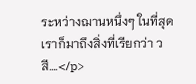ระหว่างฌานหนึ่งๆ ในที่สุดเราก็มาถึงสิ่งที่เรียกว่า วสี….</p>